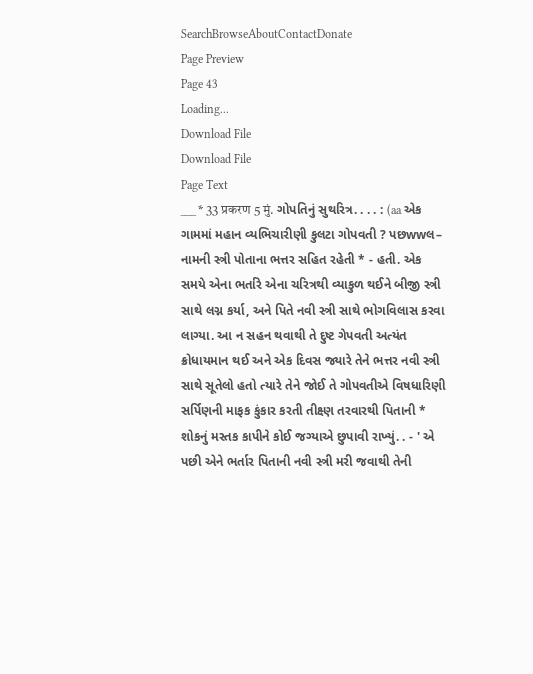SearchBrowseAboutContactDonate
Page Preview
Page 43
Loading...
Download File
Download File
Page Text
___ * 33 प्रकरण 5 मुं. ગોપતિનું સુથરિત્ર. . . . : (aa એક ગામમાં મહાન વ્યભિચારીણી કુલટા ગોપવતી ? પછwwલ– નામની સ્ત્રી પોતાના ભત્તર સહિત રહેતી * - હતી. એક સમયે એના ભર્તારે એના ચરિત્રથી વ્યાકુળ થઈને બીજી સ્ત્રી સાથે લગ્ન કર્યા, અને પિતે નવી સ્ત્રી સાથે ભોગવિલાસ કરવા લાગ્યા. આ ન સહન થવાથી તે દુષ્ટ ગેપવતી અત્યંત ક્રોધાયમાન થઈ અને એક દિવસ જ્યારે તેને ભત્તર નવી સ્ત્રી સાથે સૂતેલો હતો ત્યારે તેને જોઈ તે ગોપવતીએ વિષધારિણી સર્પિણની માફક કુંકાર કરતી તીક્ષ્ણ તરવારથી પિતાની * શોકનું મસ્તક કાપીને કોઈ જગ્યાએ છુપાવી રાખ્યું. . - ' એ પછી એને ભર્તાર પિતાની નવી સ્ત્રી મરી જવાથી તેની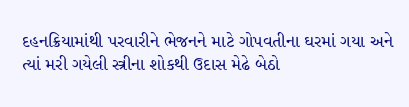દહનક્રિયામાંથી પરવારીને ભેજનને માટે ગોપવતીના ઘરમાં ગયા અને ત્યાં મરી ગયેલી સ્ત્રીના શોકથી ઉદાસ મેઢે બેઠો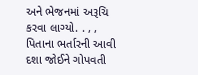અને ભેજનમાં અરૂચિ કરવા લાગ્યો. . , , પિતાના ભર્તારની આવી દશા જોઈને ગોપવતી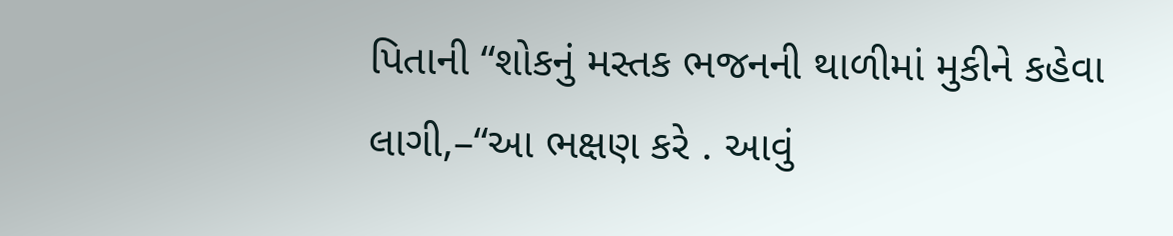પિતાની “શોકનું મસ્તક ભજનની થાળીમાં મુકીને કહેવા લાગી,–“આ ભક્ષણ કરે . આવું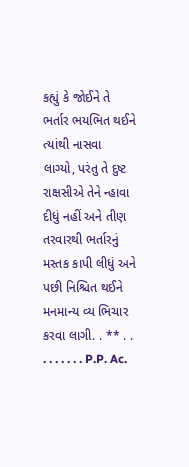કહ્યું કે જોઈને તે ભર્તાર ભયભિત થઈને ત્યાંથી નાસવા લાગ્યો, પરંતુ તે દુષ્ટ રાક્ષસીએ તેને ન્હાવા દીધું નહીં અને તીણ તરવારથી ભર્તારનું મસ્તક કાપી લીધું અને પછી નિશ્ચિત થઈને મનમાન્ય વ્ય ભિચાર કરવા લાગી. . ** . . . . . . . . . P.P. Ac.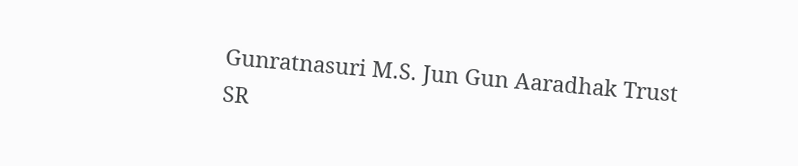Gunratnasuri M.S. Jun Gun Aaradhak Trust
SR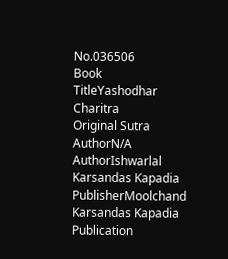No.036506
Book TitleYashodhar Charitra
Original Sutra AuthorN/A
AuthorIshwarlal Karsandas Kapadia
PublisherMoolchand Karsandas Kapadia
Publication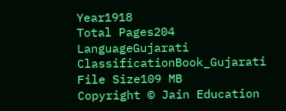Year1918
Total Pages204
LanguageGujarati
ClassificationBook_Gujarati
File Size109 MB
Copyright © Jain Education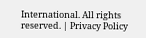International. All rights reserved. | Privacy Policy